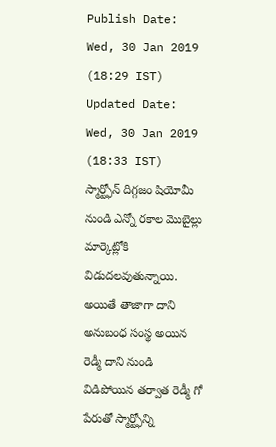Publish Date: Wed, 30 Jan 2019 (18:29 IST)
Updated Date: Wed, 30 Jan 2019 (18:33 IST)
స్మార్ట్ఫోన్ దిగ్గజం షియోమీ నుండి ఎన్నో రకాల మొబైల్లు మార్కెట్లోకి విడుదలవుతున్నాయి. అయితే తాజాగా దాని అనుబంధ సంస్థ అయిన రెడ్మీ దాని నుండి విడిపోయిన తర్వాత రెడ్మీ గో పేరుతో స్మార్ట్ఫోన్ని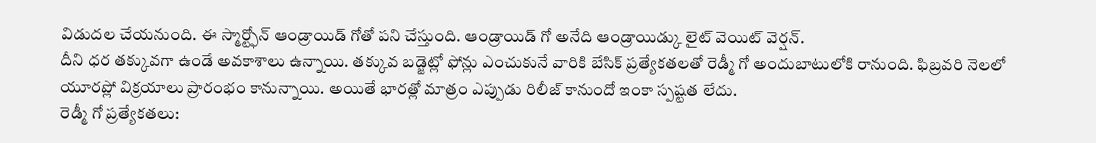విడుదల చేయనుంది. ఈ స్మార్ట్ఫోన్ ఆండ్రాయిడ్ గోతో పని చేస్తుంది. ఆండ్రాయిడ్ గో అనేది ఆండ్రాయిడ్కు లైట్ వెయిట్ వెర్షన్.
దీని ధర తక్కువగా ఉండే అవకాశాలు ఉన్నాయి. తక్కువ బడ్జెట్లో ఫోన్లు ఎంచుకునే వారికి బేసిక్ ప్రత్యేకతలతో రెడ్మీ గో అందుబాటులోకి రానుంది. ఫిబ్రవరి నెలలో యూరప్లో విక్రయాలు ప్రారంభం కానున్నాయి. అయితే భారత్లో మాత్రం ఎప్పుడు రిలీజ్ కానుందో ఇంకా స్పష్టత లేదు.
రెడ్మీ గో ప్రత్యేకతలు: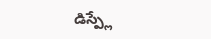డిస్ప్లే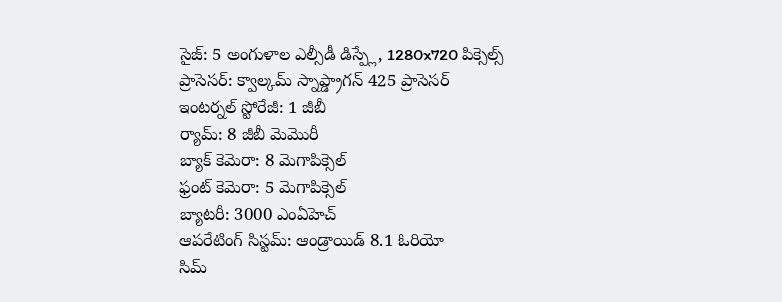సైజ్: 5 అంగుళాల ఎల్సీడీ డిస్ప్లే, 1280x720 పిక్సెల్స్
ప్రాసెసర్: క్వాల్కమ్ స్నాప్డ్రాగన్ 425 ప్రాసెసర్
ఇంటర్నల్ స్టోరేజీ: 1 జీబీ
ర్యామ్: 8 జీబీ మెమొరీ
బ్యాక్ కెమెరా: 8 మెగాపిక్సెల్
ఫ్రంట్ కెమెరా: 5 మెగాపిక్సెల్
బ్యాటరీ: 3000 ఎంఏహెచ్
ఆపరేటింగ్ సిస్టమ్: ఆండ్రాయిడ్ 8.1 ఓరియో
సిమ్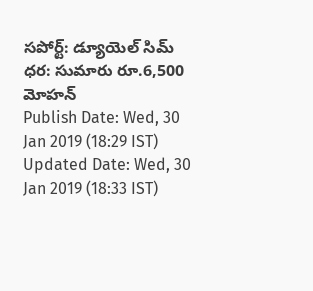సపోర్ట్: డ్యూయెల్ సిమ్
ధర: సుమారు రూ.6,500
మోహన్
Publish Date: Wed, 30 Jan 2019 (18:29 IST)
Updated Date: Wed, 30 Jan 2019 (18:33 IST)